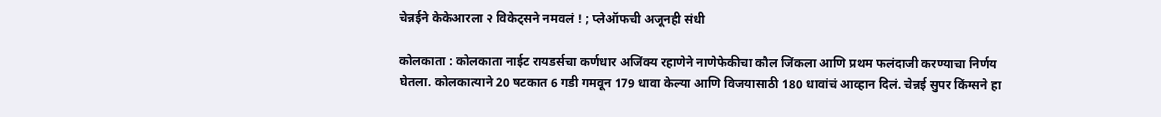चेन्नईने केकेआरला २ विकेट्सने नमवलं ! ; प्लेऑफची अजूनही संधी

कोलकाता : कोलकाता नाईट रायडर्सचा कर्णधार अजिंक्य रहाणेने नाणेफेकीचा कौल जिंकला आणि प्रथम फलंदाजी करण्याचा निर्णय घेतला. कोलकात्याने 20 षटकात 6 गडी गमवून 179 धावा केल्या आणि विजयासाठी 180 धावांचं आव्हान दिलं. चेन्नई सुपर किंग्सने हा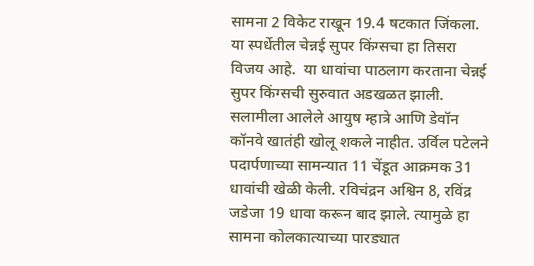सामना 2 विकेट राखून 19.4 षटकात जिंकला. या स्पर्धेतील चेन्नई सुपर किंग्सचा हा तिसरा विजय आहे.  या धावांचा पाठलाग करताना चेन्नई सुपर किंग्सची सुरुवात अडखळत झाली. सलामीला आलेले आयुष म्हात्रे आणि डेवॉन कॉनवे खातंही खोलू शकले नाहीत. उर्विल पटेलने पदार्पणाच्या सामन्यात 11 चेंडूत आक्रमक 31 धावांची खेळी केली. रविचंद्रन अश्विन 8, रविंद्र जडेजा 19 धावा करून बाद झाले. त्यामुळे हा सामना कोलकात्याच्या पारड्यात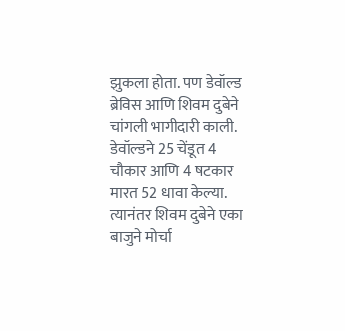झुकला होता. पण डेवॉल्ड ब्रेविस आणि शिवम दुबेने चांगली भागीदारी काली. डेवॉल्डने 25 चेंडूत 4 चौकार आणि 4 षटकार मारत 52 धावा केल्या. त्यानंतर शिवम दुबेने एका बाजुने मोर्चा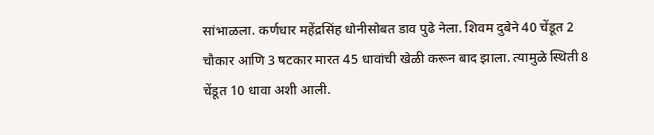सांभाळला. कर्णधार महेंद्रसिंह धोनीसोबत डाव पुढे नेला. शिवम दुबेने 40 चेंडूत 2 चौकार आणि 3 षटकार मारत 45 धावांची खेळी करून बाद झाला. त्यामुळे स्थिती 8 चेंडूत 10 धावा अशी आली.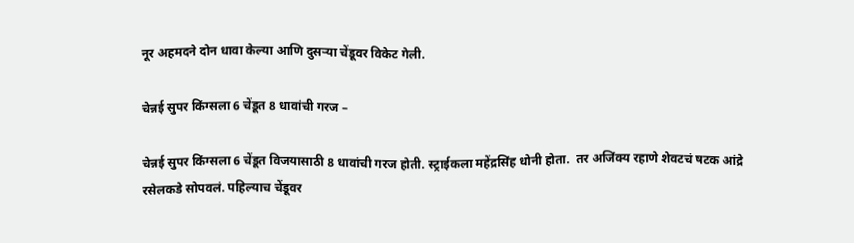नूर अहमदने दोन धावा केल्या आणि दुसऱ्या चेंडूवर विकेट गेली.

चेन्नई सुपर किंग्सला 6 चेंडूत 8 धावांची गरज –

चेन्नई सुपर किंग्सला 6 चेंडूत विजयासाठी 8 धावांची गरज होती. स्ट्राईकला महेंद्रसिंह धोनी होता.  तर अजिंक्य रहाणे शेवटचं षटक आंद्रे रसेलकडे सोपवलं. पहिल्याच चेंडूवर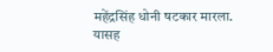महेंद्रसिंह धोनी षटकार मारला. यासह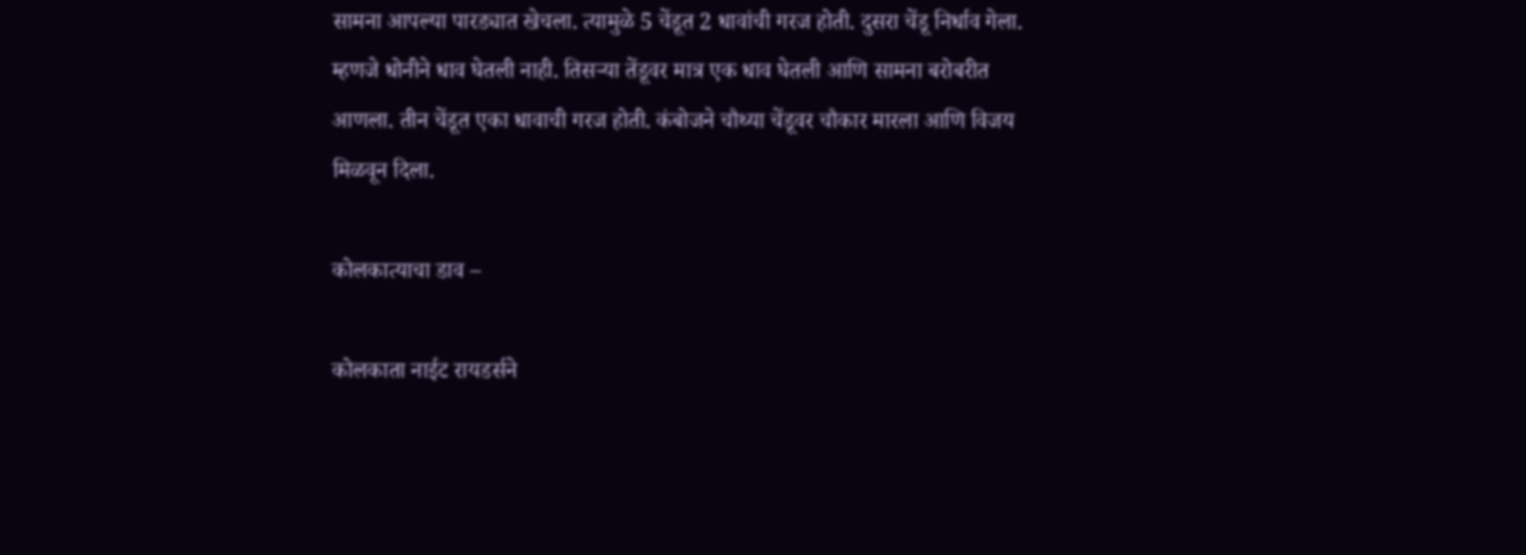सामना आपल्या पारड्यात खेचला. त्यामुळे 5 चेंडूत 2 धावांची गरज होती. दुसरा चेंडू निर्धाव गेला. म्हणजे धोनीने धाव घेतली नाही. तिसऱ्या तेंडूवर मात्र एक धाव घेतली आणि सामना बरोबरीत आणला. तीन चेंडूत एका धावाची गरज होती. कंबोजने चौथ्या चेंडूवर चौकार मारला आणि विजय मिळवून दिला.

कोलकात्याचा डाव –

कोलकाता नाईट रायडर्सने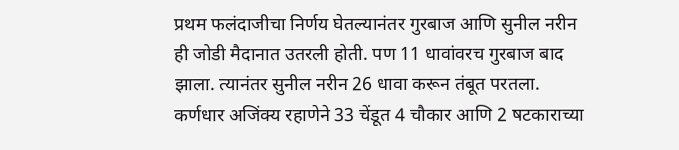प्रथम फलंदाजीचा निर्णय घेतल्यानंतर गुरबाज आणि सुनील नरीन ही जोडी मैदानात उतरली होती. पण 11 धावांवरच गुरबाज बाद झाला. त्यानंतर सुनील नरीन 26 धावा करून तंबूत परतला. कर्णधार अजिंक्य रहाणेने 33 चेंडूत 4 चौकार आणि 2 षटकाराच्या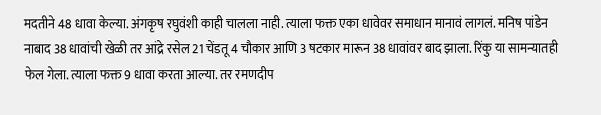मदतीने 48 धावा केल्या. अंगकृष रघुवंशी काही चालला नाही. त्याला फक्त एका धावेवर समाधान मानावं लागलं. मनिष पांडेन नाबाद 38 धावांची खेळी तर आंद्रे रसेल 21 चेंडतू 4 चौकार आणि 3 षटकार मारून 38 धावांवर बाद झाला. रिंकु या सामन्यातही फेल गेला. त्याला फक्त 9 धावा करता आल्या. तर रमणदीप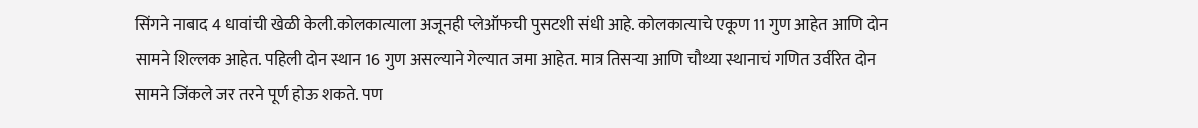सिंगने नाबाद 4 धावांची खेळी केली.कोलकात्याला अजूनही प्लेऑफची पुसटशी संधी आहे. कोलकात्याचे एकूण 11 गुण आहेत आणि दोन सामने शिल्लक आहेत. पहिली दोन स्थान 16 गुण असल्याने गेल्यात जमा आहेत. मात्र तिसऱ्या आणि चौथ्या स्थानाचं गणित उर्वरित दोन सामने जिंकले जर तरने पूर्ण होऊ शकते. पण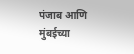पंजाब आणि मुंबईच्या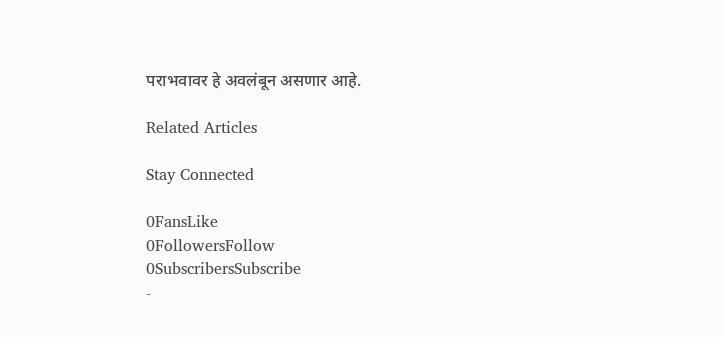पराभवावर हे अवलंबून असणार आहे.

Related Articles

Stay Connected

0FansLike
0FollowersFollow
0SubscribersSubscribe
-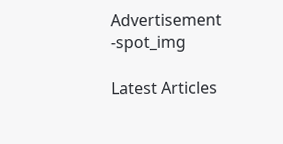Advertisement -spot_img

Latest Articles